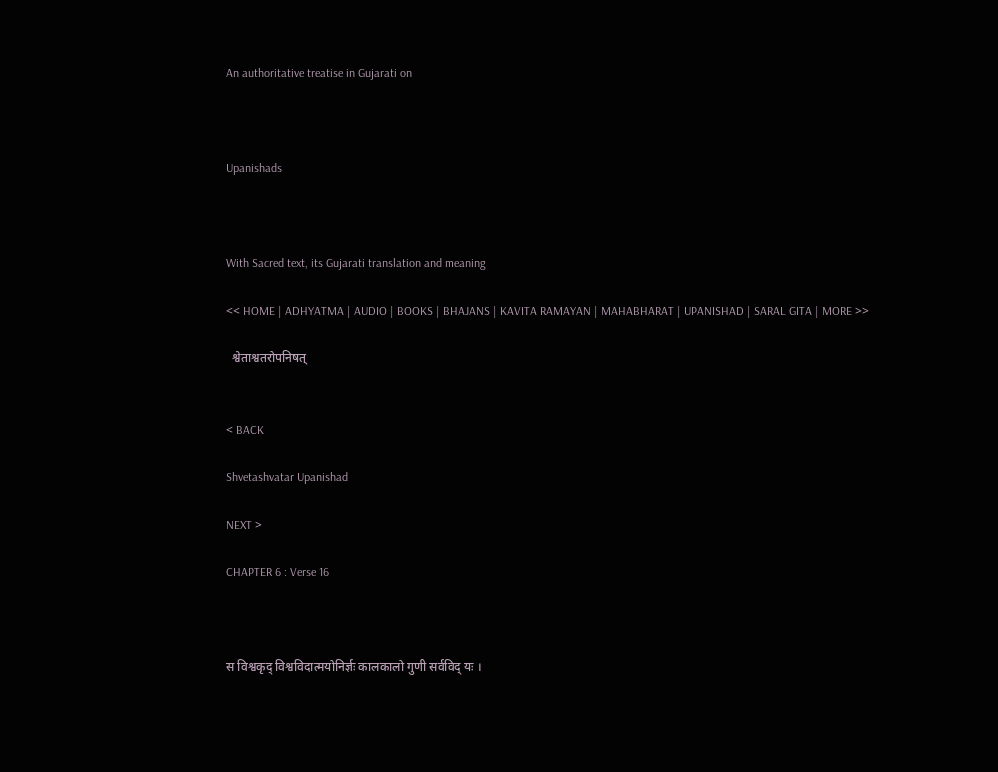An authoritative treatise in Gujarati on



Upanishads



With Sacred text, its Gujarati translation and meaning

<< HOME | ADHYATMA | AUDIO | BOOKS | BHAJANS | KAVITA RAMAYAN | MAHABHARAT | UPANISHAD | SARAL GITA | MORE >>

  श्वेताश्वतरोपनिषत्


< BACK

Shvetashvatar Upanishad

NEXT >

CHAPTER 6 : Verse 16



स विश्वकृद् विश्वविदात्मयोनिर्ज्ञः कालकालो गुणी सर्वविद् यः ।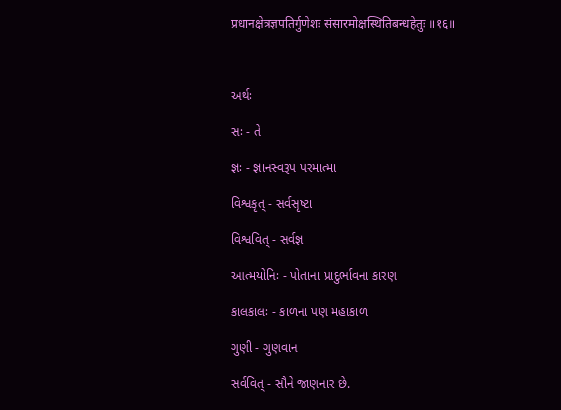प्रधानक्षेत्रज्ञपतिर्गुणेशः संसारमोक्षस्थितिबन्धहेतुः ॥१६॥



અર્થઃ

સઃ - તે

જ્ઞઃ - જ્ઞાનસ્વરૂપ પરમાત્મા

વિશ્વકૃત્ - સર્વસૃષ્ટા

વિશ્વવિત્ - સર્વજ્ઞ

આત્મયોનિઃ - પોતાના પ્રાદુર્ભાવના કારણ

કાલકાલઃ - કાળના પણ મહાકાળ

ગુણી - ગુણવાન

સર્વવિત્ - સૌને જાણનાર છે.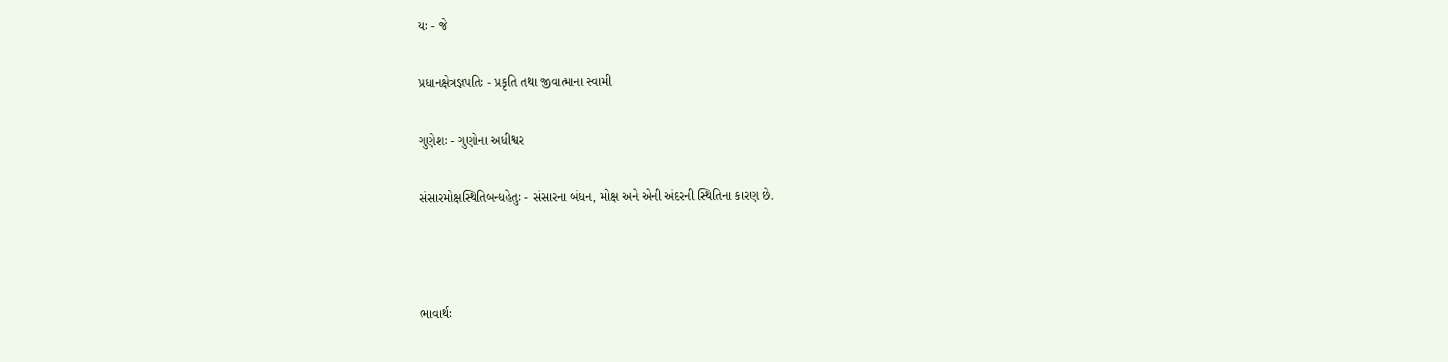યઃ - જે

પ્રધાનક્ષેત્રજ્ઞપતિઃ - પ્રકૃતિ તથા જીવાત્માના સ્વામી

ગુણેશઃ - ગુણોના અધીશ્વર

સંસારમોક્ષસ્થિતિબન્ધહેતુઃ - સંસારના બંધન, મોક્ષ અને એની અંદરની સ્થિતિના કારણ છે.



ભાવાર્થઃ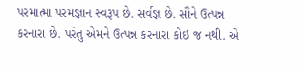પરમાત્મા પરમજ્ઞાન સ્વરૂપ છે. સર્વજ્ઞ છે. સૌને ઉત્પન્ન કરનારા છે. પરંતુ એમને ઉત્પન્ન કરનારા કોઇ જ નથી. એ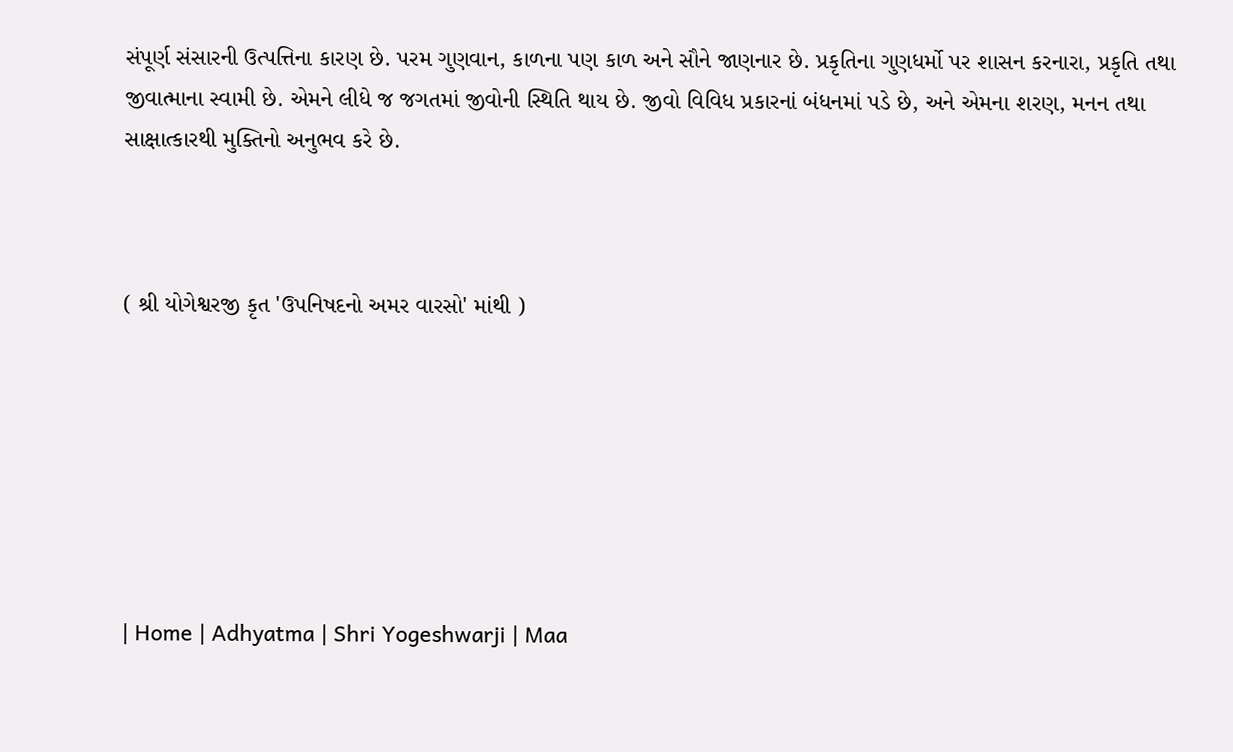સંપૂર્ણ સંસારની ઉત્પત્તિના કારણ છે. પરમ ગુણવાન, કાળના પણ કાળ અને સૌને જાણનાર છે. પ્રકૃતિના ગુણધર્મો પર શાસન કરનારા, પ્રકૃતિ તથા જીવાત્માના સ્વામી છે. એમને લીધે જ જગતમાં જીવોની સ્થિતિ થાય છે. જીવો વિવિધ પ્રકારનાં બંધનમાં પડે છે, અને એમના શરણ, મનન તથા સાક્ષાત્કારથી મુક્તિનો અનુભવ કરે છે.



( શ્રી યોગેશ્વરજી કૃત 'ઉપનિષદનો અમર વારસો' માંથી )







| Home | Adhyatma | Shri Yogeshwarji | Maa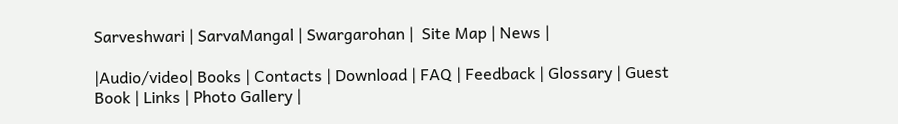Sarveshwari | SarvaMangal | Swargarohan |  Site Map | News |

|Audio/video| Books | Contacts | Download | FAQ | Feedback | Glossary | Guest Book | Links | Photo Gallery |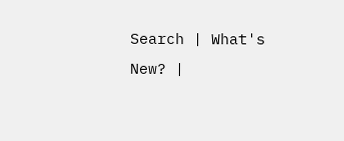Search | What's New? |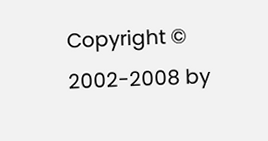Copyright © 2002-2008 by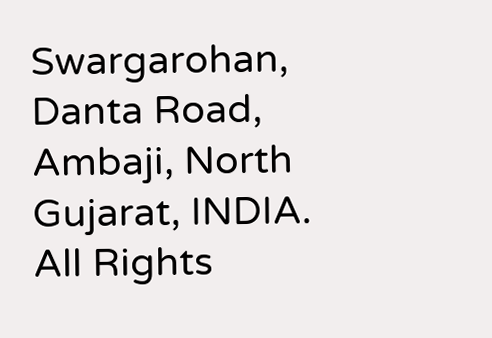Swargarohan, Danta Road, Ambaji, North Gujarat, INDIA.  All Rights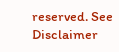reserved. See Disclaimer